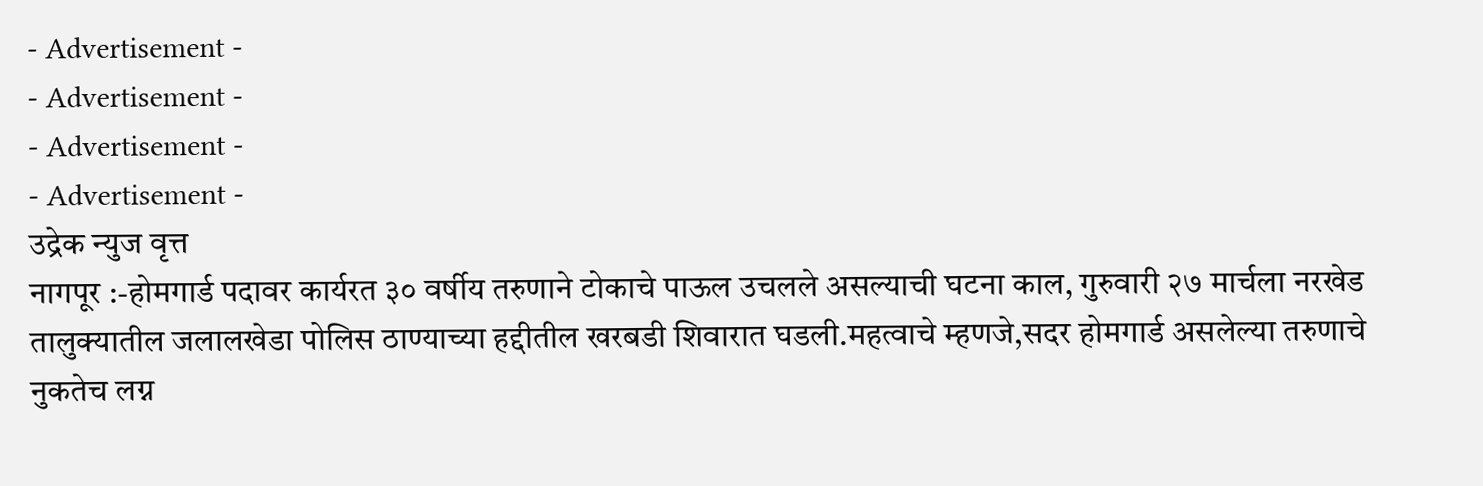- Advertisement -
- Advertisement -
- Advertisement -
- Advertisement -
उद्रेक न्युज वृत्त
नागपूर :-होमगार्ड पदावर कार्यरत ३० वर्षीय तरुणाने टोकाचे पाऊल उचलले असल्याची घटना काल, गुरुवारी २७ मार्चला नरखेड तालुक्यातील जलालखेडा पोलिस ठाण्याच्या हद्दीतील खरबडी शिवारात घडली.महत्वाचे म्हणजे,सदर होमगार्ड असलेल्या तरुणाचे नुकतेच लग्न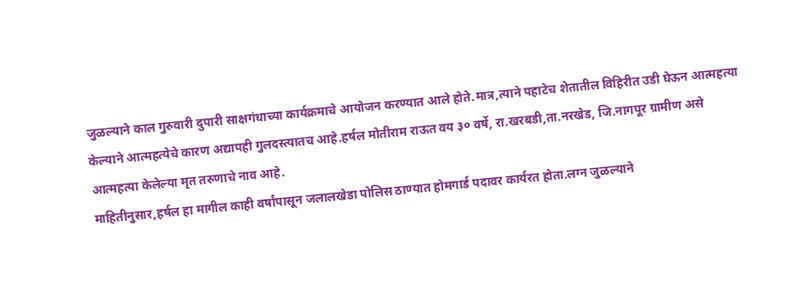जुळल्याने काल गुरुवारी दुपारी साक्षगंधाच्या कार्यक्रमाचे आयोजन करण्यात आले होते.मात्र,त्याने पहाटेच शेतातील विहिरीत उडी घेऊन आत्महत्या केल्याने आत्महत्येचे कारण अद्यापही गुलदस्त्यातच आहे.हर्षल मोतीराम राऊत वय ३० वर्षे, रा.खरबडी,ता.नरखेड, जि.नागपूर ग्रामीण असे आत्महत्या केलेल्या मृत तरुणाचे नाव आहे.
माहितीनुसार,हर्षल हा मागील काही वर्षांपासून जलालखेडा पोलिस ठाण्यात होमगार्ड पदावर कार्यरत होता.लग्न जुळल्याने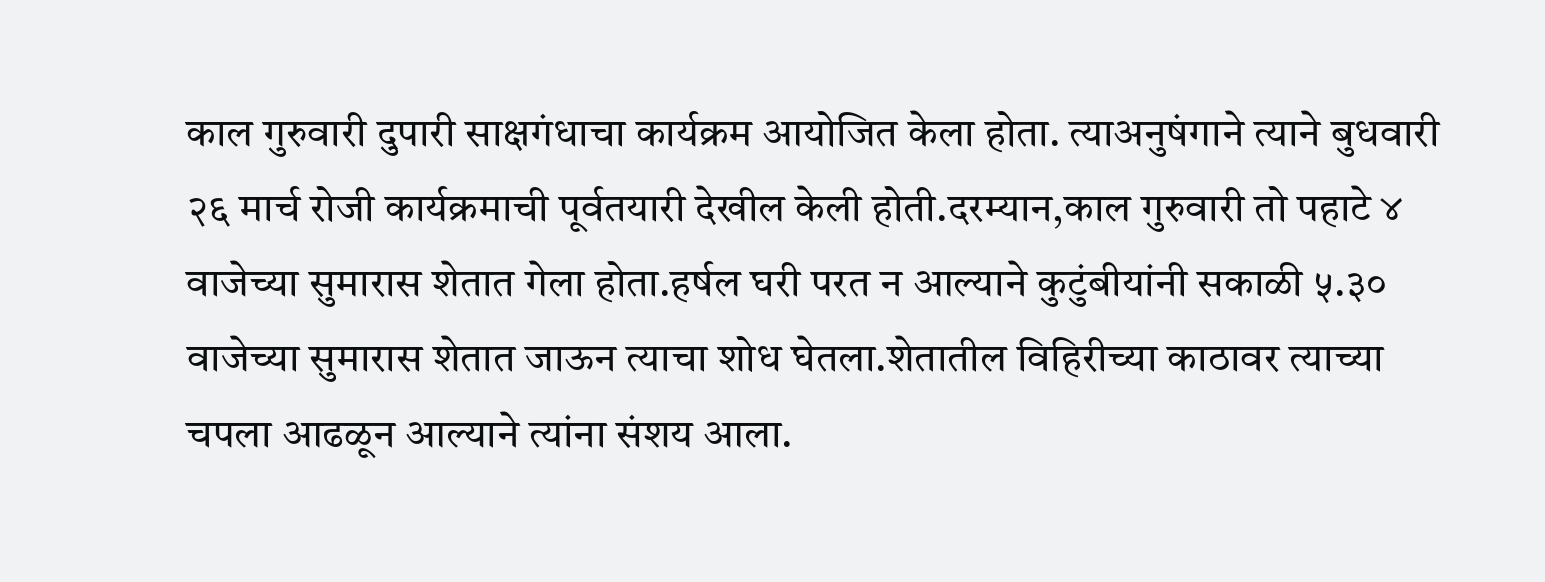काल गुरुवारी दुपारी साक्षगंधाचा कार्यक्रम आयोजित केला होता. त्याअनुषंगाने त्याने बुधवारी २६ मार्च रोजी कार्यक्रमाची पूर्वतयारी देखील केली होती.दरम्यान,काल गुरुवारी तो पहाटे ४ वाजेच्या सुमारास शेतात गेला होता.हर्षल घरी परत न आल्याने कुटुंबीयांनी सकाळी ५.३० वाजेच्या सुमारास शेतात जाऊन त्याचा शोध घेतला.शेतातील विहिरीच्या काठावर त्याच्या चपला आढळून आल्याने त्यांना संशय आला.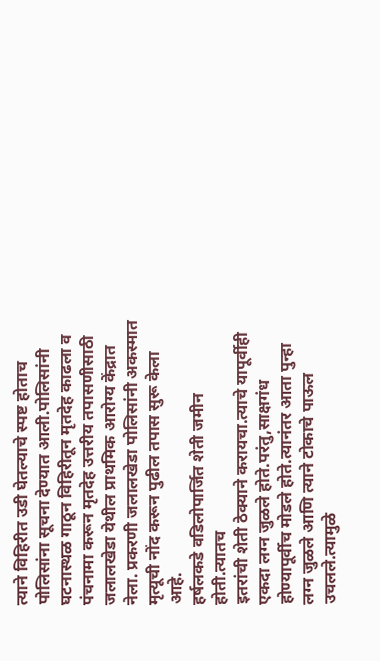त्याने विहिरीत उडी घेतल्याचे स्पष्ट होताच पोलिसांना सूचना देण्यात आली.पोलिसांनी घटनास्थळ गाठून विहिरीतून मृतदेह काढला व पंचनामा करून मृतदेह उत्तरीय तपासणीसाठी जलालखेडा येथील प्राथमिक आरोग्य केंद्रात नेला. प्रकरणी जलालखेडा पोलिसांनी अकस्मात मृत्यूची नोंद करून पुढील तपास सुरू केला आहे.
हर्षलकडे वडिलोपार्जित शेती जमीन होती.त्यातच
इतरांची शेती ठेक्याने करायचा.त्याचे यापूर्वीही एकदा लग्न जुळले होते.परंतु,साक्षगंध होण्यापूर्वीच मोडले होते.त्यानंतर आता पुन्हा लग्न जुळले आणि त्याने टोकाचे पाऊल उचलले.त्यामुळे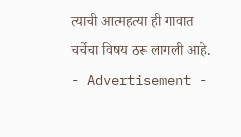त्याची आत्महत्या ही गावात चर्चेचा विषय ठरू लागली आहे.
- Advertisement -